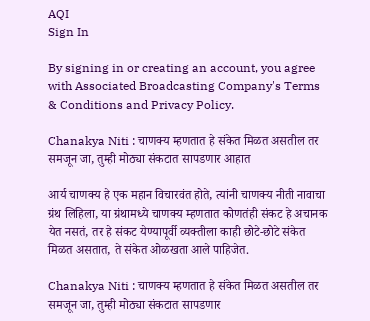AQI
Sign In

By signing in or creating an account, you agree with Associated Broadcasting Company's Terms & Conditions and Privacy Policy.

Chanakya Niti : चाणक्य म्हणतात हे संकेत मिळत असतील तर समजून जा, तुम्ही मोठ्या संकटात सापडणार आहात

आर्य चाणक्य हे एक महान विचारवंत होते, त्यांनी चाणक्य नीती नावाचा ग्रंथ लिहिला, या ग्रंथामध्ये चाणक्य म्हणतात कोणतंही संकट हे अचानक येत नसतं, तर हे संकट येण्यापूर्वी व्यक्तीला काही छोटे-छोटे संकेत मिळत असतात, ते संकेत ओळखता आले पाहिजेत.

Chanakya Niti : चाणक्य म्हणतात हे संकेत मिळत असतील तर समजून जा, तुम्ही मोठ्या संकटात सापडणार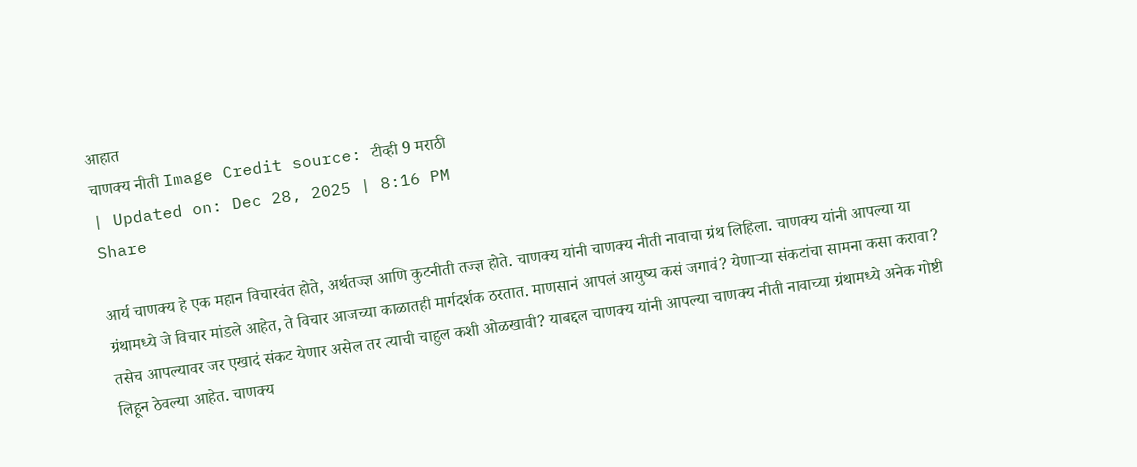आहात
चाणक्य नीती Image Credit source: टीव्ही 9 मराठी
| Updated on: Dec 28, 2025 | 8:16 PM
Share

आर्य चाणक्य हे एक महान विचारवंत होते, अर्थतज्ज्ञ आणि कुटनीती तज्ज्ञ होते. चाणक्य यांनी चाणक्य नीती नावाचा ग्रंथ लिहिला. चाणक्य यांनी आपल्या या ग्रंथामध्ये जे विचार मांडले आहेत, ते विचार आजच्या काळातही मार्गदर्शक ठरतात. माणसानं आपलं आयुष्य कसं जगावं? येणाऱ्या संकटांचा सामना कसा करावा? तसेच आपल्यावर जर एखादं संकट येणार असेल तर त्याची चाहुल कशी ओळखावी? याबद्दल चाणक्य यांनी आपल्या चाणक्य नीती नावाच्या ग्रंथामध्ये अनेक गोष्टी लिहून ठेवल्या आहेत. चाणक्य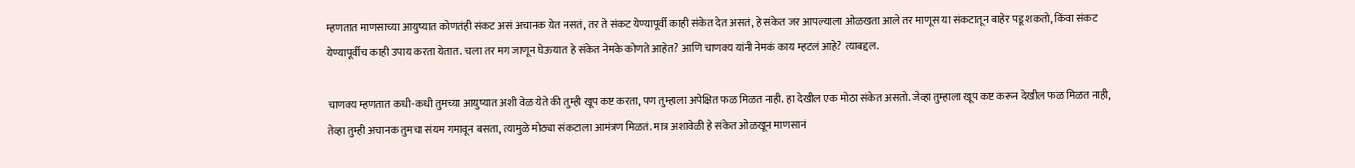म्हणतात माणसाच्या आयुष्यात कोणतंही संकट असं अचानक येत नसतं, तर ते संकट येण्यापूर्वी काही संकेत देत असतं, हे संकेत जर आपल्याला ओळखता आले तर माणूस या संकटातून बाहेर पडू शकतो, किंवा संकट येण्यापूर्वीच काही उपाय करता येतात. चला तर मग जाणून घेऊयात हे संकेत नेमके कोणते आहेत? आणि चाणक्य यांनी नेमकं काय म्हटलं आहे? त्याबद्दल.

चाणक्य म्हणतात कधी-कधी तुमच्या आयुष्यात अशी वेळ येते की तुम्ही खूप कष्ट करता, पण तुम्हाला अपेक्षित फळ मिळत नाही. हा देखील एक मोठा संकेत असतो. जेव्हा तुम्हाला खूप कष्ट करून देखील फळ मिळत नाही, तेव्हा तुम्ही अचानक तुमचा संयम गमावून बसता, त्यामुळे मोठ्या संकटाला आमंत्रण मिळतं. मात्र अशावेळी हे संकेत ओळखून माणसानं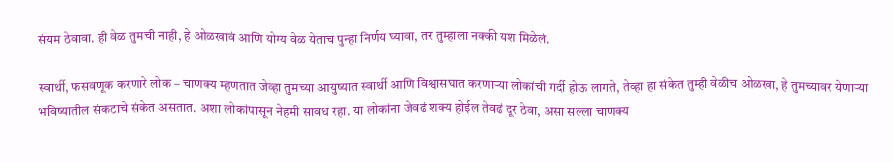संयम ठेवावा. ही वेळ तुमची नाही, हे ओळखावं आणि योग्य वेळ येताच पुन्हा निर्णय घ्यावा, तर तुम्हाला नक्की यश मिळेलं.

स्वार्थी, फसवणूक करणारे लोक – चाणक्य म्हणतात जेव्हा तुमच्या आयुष्यात स्वार्थी आणि विश्वासघात करणाऱ्या लोकांची गर्दी होऊ लागते, तेव्हा हा संकेत तुम्ही वेळीच ओळखा, हे तुमच्यावर येणाऱ्या भविष्यातील संकटाचे संकेत असतात. अशा लोकांपासून नेहमी सावध रहा. या लोकांना जेवढं शक्य होईल तेवढं दूर ठेवा, असा सल्ला चाणक्य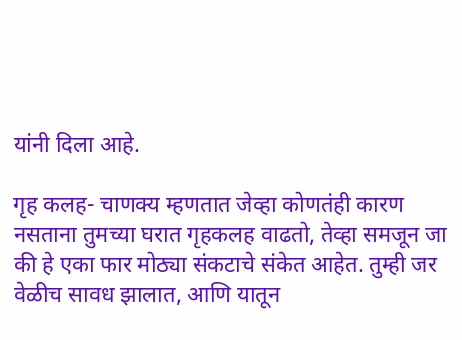यांनी दिला आहे.

गृह कलह- चाणक्य म्हणतात जेव्हा कोणतंही कारण नसताना तुमच्या घरात गृहकलह वाढतो, तेव्हा समजून जा की हे एका फार मोठ्या संकटाचे संकेत आहेत. तुम्ही जर वेळीच सावध झालात, आणि यातून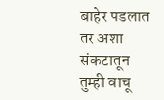बाहेर पडलात तर अशा संकटातून तुम्ही वाचू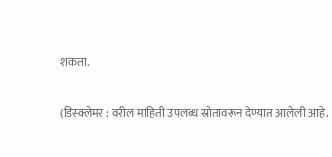शकता.

(डिस्क्लेमर : वरील माहिती उपलब्ध स्रोतावरून देण्यात आलेली आहे.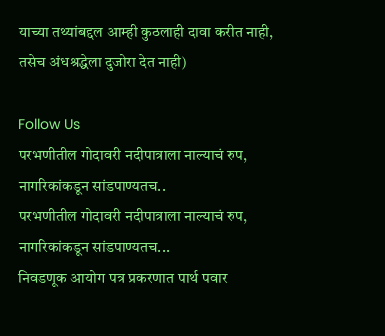याच्या तथ्यांबद्दल आम्ही कुठलाही दावा करीत नाही, तसेच अंधश्रद्धेला दुजोरा देत नाही)

Follow Us
परभणीतील गोदावरी नदीपात्राला नाल्याचं रुप, नागरिकांकडून सांडपाण्यतच..
परभणीतील गोदावरी नदीपात्राला नाल्याचं रुप, नागरिकांकडून सांडपाण्यतच...
निवडणूक आयोग पत्र प्रकरणात पार्थ पवार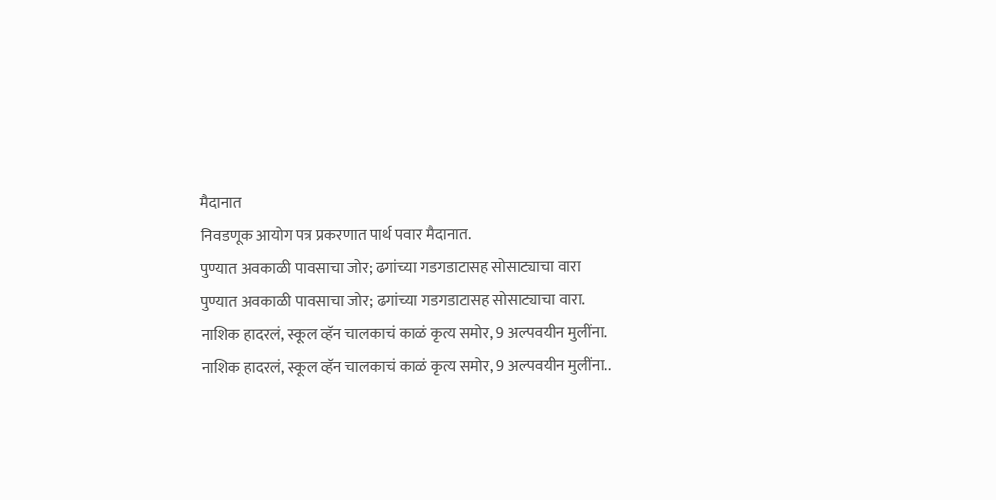मैदानात
निवडणूक आयोग पत्र प्रकरणात पार्थ पवार मैदानात.
पुण्यात अवकाळी पावसाचा जोर; ढगांच्या गडगडाटासह सोसाट्याचा वारा
पुण्यात अवकाळी पावसाचा जोर; ढगांच्या गडगडाटासह सोसाट्याचा वारा.
नाशिक हादरलं, स्कूल व्हॅन चालकाचं काळं कृत्य समोर, 9 अल्पवयीन मुलींना.
नाशिक हादरलं, स्कूल व्हॅन चालकाचं काळं कृत्य समोर, 9 अल्पवयीन मुलींना..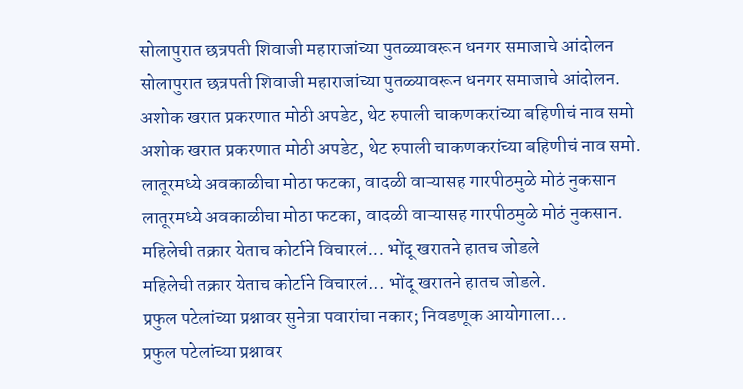सोलापुरात छत्रपती शिवाजी महाराजांच्या पुतळ्यावरून धनगर समाजाचे आंदोलन
सोलापुरात छत्रपती शिवाजी महाराजांच्या पुतळ्यावरून धनगर समाजाचे आंदोलन.
अशोक खरात प्रकरणात मोठी अपडेट, थेट रुपाली चाकणकरांच्या बहिणीचं नाव समो
अशोक खरात प्रकरणात मोठी अपडेट, थेट रुपाली चाकणकरांच्या बहिणीचं नाव समो.
लातूरमध्ये अवकाळीचा मोठा फटका, वादळी वाऱ्यासह गारपीठमुळे मोठं नुकसान
लातूरमध्ये अवकाळीचा मोठा फटका, वादळी वाऱ्यासह गारपीठमुळे मोठं नुकसान.
महिलेची तक्रार येताच कोर्टाने विचारलं... भोंदू खरातने हातच जोडले
महिलेची तक्रार येताच कोर्टाने विचारलं... भोंदू खरातने हातच जोडले.
प्रफुल पटेलांच्या प्रश्नावर सुनेत्रा पवारांचा नकार; निवडणूक आयोगाला...
प्रफुल पटेलांच्या प्रश्नावर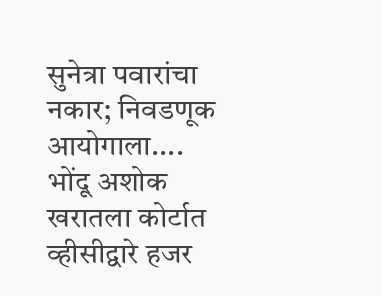सुनेत्रा पवारांचा नकार; निवडणूक आयोगाला....
भोंदू अशोक खरातला कोर्टात व्हीसीद्वारे हजर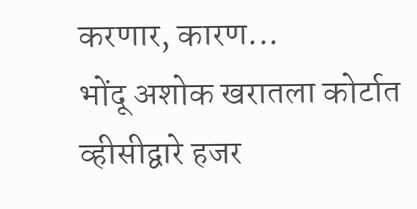करणार, कारण...
भोंदू अशोक खरातला कोर्टात व्हीसीद्वारे हजर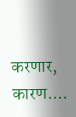करणार, कारण....